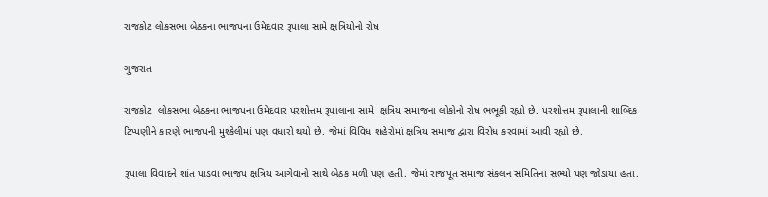રાજકોટ લોકસભા બેઠકના ભાજપના ઉમેદવાર રૂપાલા સામે ક્ષત્રિયોનો રોષ

ગુજરાત

રાજકોટ  લોકસભા બેઠકના ભાજપના ઉમેદવાર પરશોત્તમ રૂપાલાના સામે  ક્ષત્રિય સમાજના લોકોનો રોષ ભભૂકી રહ્યો છે. પરશોત્તમ રૂપાલાની શાબ્દિક ટિપ્પણીને કારણે ભાજપની મુશ્કેલીમાં પણ વધારો થયો છે. જેમાં વિવિધ શહેરોમાં ક્ષત્રિય સમાજ દ્વારા વિરોધ કરવામાં આવી રહ્યો છે.

રૂપાલા વિવાદને શાંત પાડવા ભાજપ ક્ષત્રિય આગેવાનો સાથે બેઠક મળી પણ હતી. જેમાં રાજપૂત સમાજ સંકલન સમિતિના સભ્યો પણ જોડાયા હતા.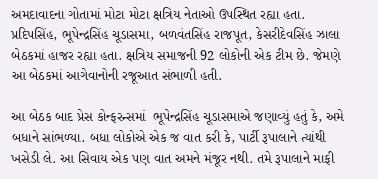અમદાવાદના ગોતામાં મોટા મોટા ક્ષત્રિય નેતાઓ ઉપસ્થિત રહ્યા હતા. પ્રદિપસિંહ, ભૂપેન્દ્રસિંહ ચૂડાસમા, બળવંતસિંહ રાજપૂત, કેસરીદેવસિંહ ઝાલા બેઠકમાં હાજર રહ્યા હતા. ક્ષત્રિય સમાજની 92 લોકોની એક ટીમ છે. જેમણે આ બેઠકમાં આગેવાનોની રજૂઆત સંભાળી હતી.

આ બેઠક બાદ પ્રેસ કોન્ફરન્સમાં  ભૂપેન્દ્રસિંહ ચૂડાસમાએ જણાવ્યું હતું કે, અમે બધાને સાંભળ્યા. બધા લોકોએ એક જ વાત કરી કે, પાર્ટી રૂપાલાને ત્યાંથી ખસેડી લે. આ સિવાય એક પણ વાત અમને મંજૂર નથી. તમે રૂપાલાને માફી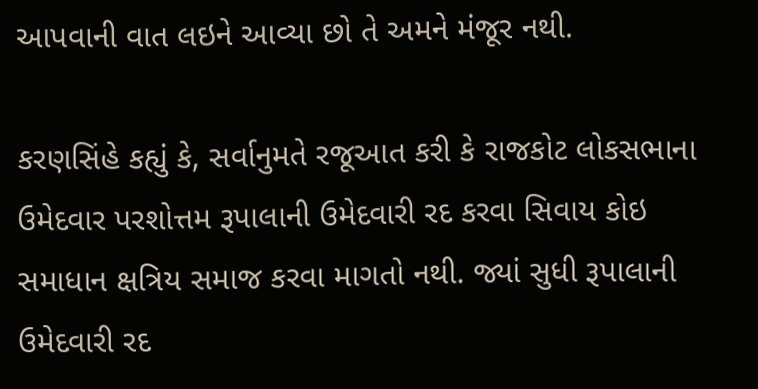આપવાની વાત લઇને આવ્યા છો તે અમને મંજૂર નથી.

કરણસિંહે કહ્યું કે, સર્વાનુમતે રજૂઆત કરી કે રાજકોટ લોકસભાના ઉમેદવાર પરશોત્તમ રૂપાલાની ઉમેદવારી રદ કરવા સિવાય કોઇ સમાધાન ક્ષત્રિય સમાજ કરવા માગતો નથી. જ્યાં સુધી રૂપાલાની ઉમેદવારી રદ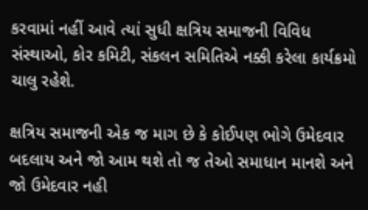કરવામાં નહીં આવે ત્યાં સુધી ક્ષત્રિય સમાજની વિવિધ સંસ્થાઓ, કોર કમિટી, સંકલન સમિતિએ નક્કી કરેલા કાર્યક્રમો ચાલુ રહેશે.

ક્ષત્રિય સમાજની એક જ માગ છે કે કોઈપણ ભોગે ઉમેદવાર બદલાય અને જો આમ થશે તો જ તેઓ સમાધાન માનશે અને જો ઉમેદવાર નહી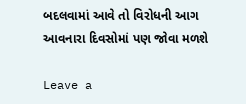બદલવામાં આવે તો વિરોધની આગ આવનારા દિવસોમાં પણ જોવા મળશે

Leave a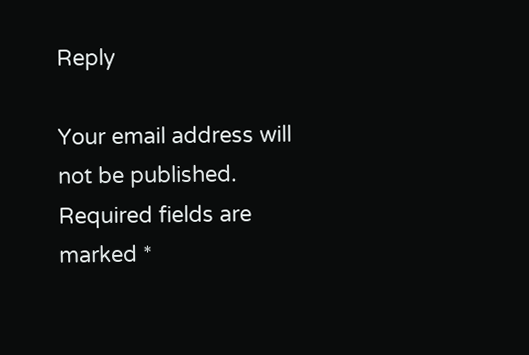Reply

Your email address will not be published. Required fields are marked *